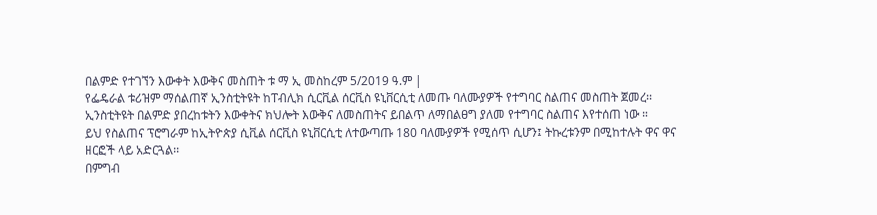በልምድ የተገኘን እውቀት እውቅና መስጠት ቱ ማ ኢ መስከረም 5/2019 ዓ.ም |
የፌዴራል ቱሪዝም ማሰልጠኛ ኢንስቲትዩት ከፐብሊክ ሲርቪል ሰርቪስ ዩኒቨርሲቲ ለመጡ ባለሙያዎች የተግባር ስልጠና መስጠት ጀመረ፡፡
ኢንስቲትዩት በልምድ ያበረከቱትን እውቀትና ክህሎት እውቅና ለመስጠትና ይበልጥ ለማበልፀግ ያለመ የተግባር ስልጠና እየተሰጠ ነው ።
ይህ የስልጠና ፕሮግራም ከኢትዮጵያ ሲቪል ሰርቪስ ዩኒቨርሲቲ ለተውጣጡ 180 ባለሙያዎች የሚሰጥ ሲሆን፤ ትኩረቱንም በሚከተሉት ዋና ዋና ዘርፎች ላይ አድርጓል፡፡
በምግብ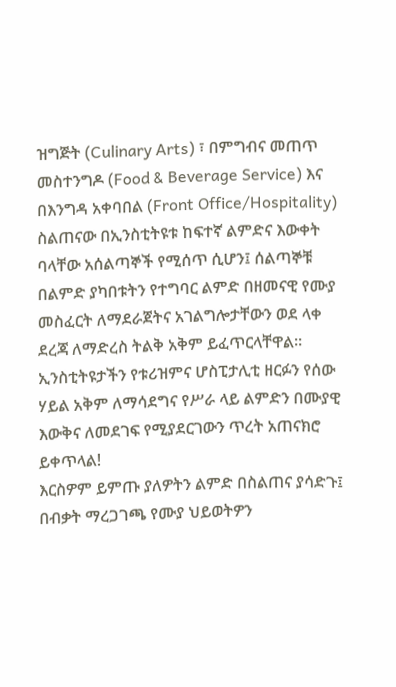ዝግጅት (Culinary Arts) ፣ በምግብና መጠጥ መስተንግዶ (Food & Beverage Service) እና በእንግዳ አቀባበል (Front Office/Hospitality)
ስልጠናው በኢንስቲትዩቱ ከፍተኛ ልምድና እውቀት ባላቸው አሰልጣኞች የሚሰጥ ሲሆን፤ ሰልጣኞቹ በልምድ ያካበቱትን የተግባር ልምድ በዘመናዊ የሙያ መስፈርት ለማደራጀትና አገልግሎታቸውን ወደ ላቀ ደረጃ ለማድረስ ትልቅ አቅም ይፈጥርላቸዋል።
ኢንስቲትዩታችን የቱሪዝምና ሆስፒታሊቲ ዘርፉን የሰው ሃይል አቅም ለማሳደግና የሥራ ላይ ልምድን በሙያዊ እውቅና ለመደገፍ የሚያደርገውን ጥረት አጠናክሮ ይቀጥላል!
እርስዎም ይምጡ ያለዎትን ልምድ በስልጠና ያሳድጉ፤ በብቃት ማረጋገጫ የሙያ ህይወትዎን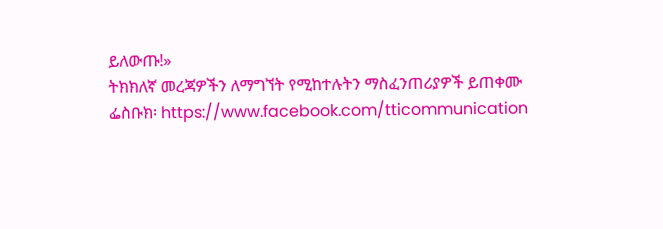ይለውጡ!»
ትክክለኛ መረጃዎችን ለማግኘት የሚከተሉትን ማስፈንጠሪያዎች ይጠቀሙ
ፌስቡክ፡ https://www.facebook.com/tticommunication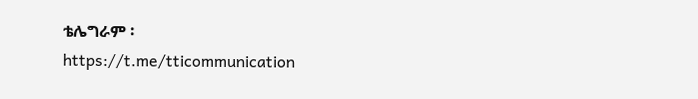ቴሌግራም ፡https://t.me/tticommunication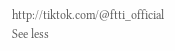http://tiktok.com/@ftti_official See less